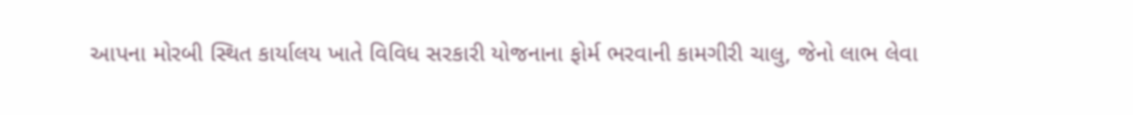આપના મોરબી સ્થિત કાર્યાલય ખાતે વિવિધ સરકારી યોજનાના ફોર્મ ભરવાની કામગીરી ચાલુ, જેનો લાભ લેવા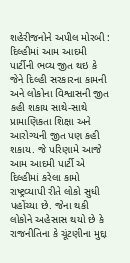શહેરીજનોને અપીલ મોરબી : દિલ્હીમાં આમ આદમી પાર્ટીની ભવ્ય જીત થઇ કે જેને દિલ્હી સરકારના કામની અને લોકોના વિશ્વાસની જીત કહી શકાય સાથે-સાથે પ્રામાણિકતા શિક્ષા અને આરોગ્યની જીત પણ કહી શકાય. જે પરિણામે આજે આમ આદમી પાર્ટી એ દિલ્હીમાં કરેલા કામો રાષ્ટ્રવ્યાપી રીતે લોકો સુધી પહોંચ્યા છે. જેના થકી લોકોને અહેસાસ થયો છે કે રાજનીતિના કે ચૂંટણીના મુદ્દા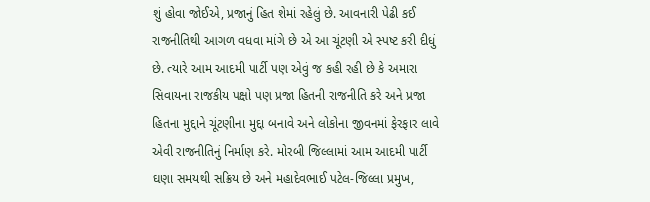શું હોવા જોઈએ, પ્રજાનું હિત શેમાં રહેલું છે. આવનારી પેઢી કઈ રાજનીતિથી આગળ વધવા માંગે છે એ આ ચૂંટણી એ સ્પષ્ટ કરી દીધું છે. ત્યારે આમ આદમી પાર્ટી પણ એવું જ કહી રહી છે કે અમારા સિવાયના રાજકીય પક્ષો પણ પ્રજા હિતની રાજનીતિ કરે અને પ્રજા હિતના મુદ્દાને ચૂંટણીના મુદ્દા બનાવે અને લોકોના જીવનમાં ફેરફાર લાવે એવી રાજનીતિનું નિર્માણ કરે. મોરબી જિલ્લામાં આમ આદમી પાર્ટી ઘણા સમયથી સક્રિય છે અને મહાદેવભાઈ પટેલ-જિલ્લા પ્રમુખ,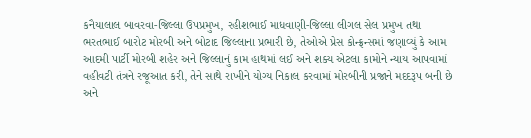કનૈયાલાલ બાવરવા-જિલ્લા ઉપપ્રમુખ, રહીશભાઈ માધવાણી-જિલ્લા લીગલ સેલ પ્રમુખ તથા ભરતભાઈ બારોટ મોરબી અને બોટાદ જિલ્લાના પ્રભારી છે, તેઓએ પ્રેસ કોન્ફ્રન્સમાં જણાવ્યું કે આમ આદમી પાર્ટી મોરબી શહેર અને જિલ્લાનું કામ હાથમાં લઈ અને શક્ય એટલા કામોને ન્યાય આપવામાં વહીવટી તંત્રને રજૂઆત કરી, તેને સાથે રાખીને યોગ્ય નિકાલ કરવામાં મોરબીની પ્રજાને મદદરૂપ બની છે અને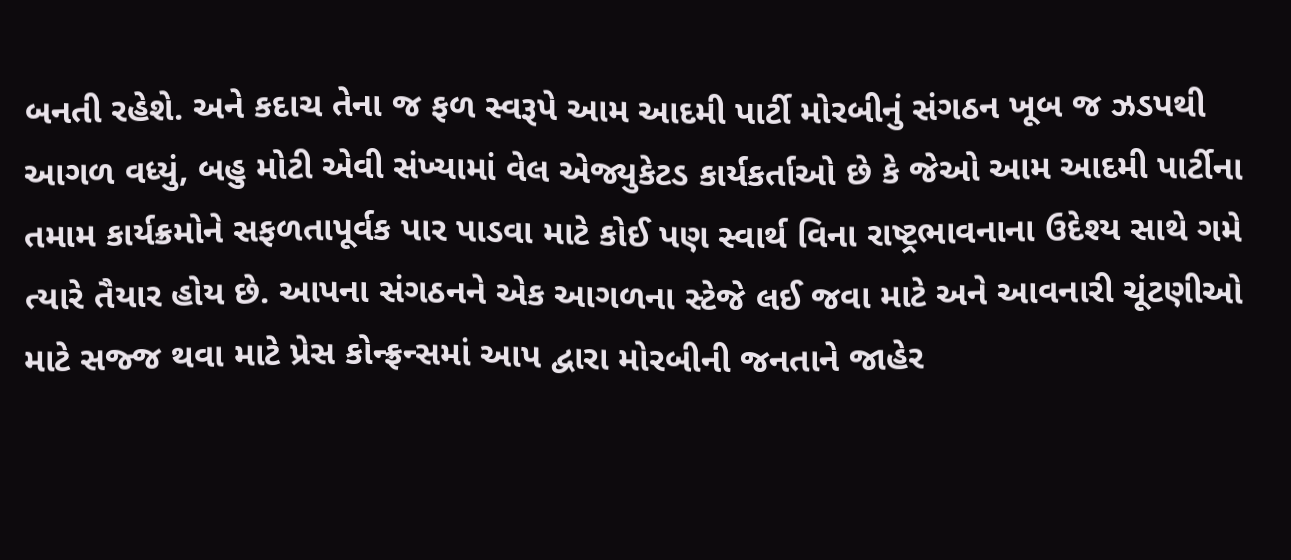બનતી રહેશે. અને કદાચ તેના જ ફળ સ્વરૂપે આમ આદમી પાર્ટી મોરબીનું સંગઠન ખૂબ જ ઝડપથી આગળ વધ્યું, બહુ મોટી એવી સંખ્યામાં વેલ એજ્યુકેટડ કાર્યકર્તાઓ છે કે જેઓ આમ આદમી પાર્ટીના તમામ કાર્યક્રમોને સફળતાપૂર્વક પાર પાડવા માટે કોઈ પણ સ્વાર્થ વિના રાષ્ટ્રભાવનાના ઉદેશ્ય સાથે ગમે ત્યારે તૈયાર હોય છે. આપના સંગઠનને એક આગળના સ્ટેજે લઈ જવા માટે અને આવનારી ચૂંટણીઓ માટે સજ્જ થવા માટે પ્રેસ કોન્ફ્રન્સમાં આપ દ્વારા મોરબીની જનતાને જાહેર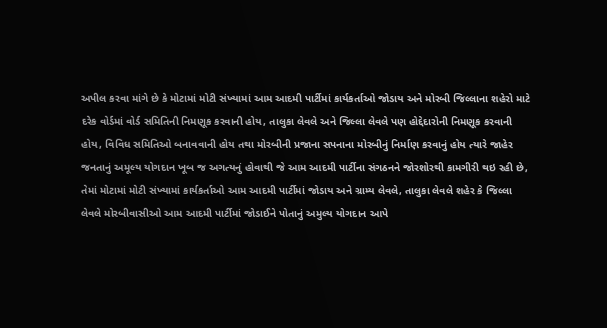અપીલ કરવા માંગે છે કે મોટામાં મોટી સંખ્યામાં આમ આદમી પાર્ટીમાં કાર્યકર્તાઓ જોડાય અને મોરબી જિલ્લાના શહેરો માટે દરેક વોર્ડમાં વોર્ડ સમિતિની નિમણૂક કરવાની હોય, તાલુકા લેવલે અને જિલ્લા લેવલે પણ હોદ્દેદારોની નિમણૂક કરવાની હોય, વિવિધ સમિતિઓ બનાવવાની હોય તથા મોરબીની પ્રજાના સપનાના મોરબીનું નિર્માણ કરવાનું હોય ત્યારે જાહેર જનતાનું અમૂલ્ય યોગદાન ખૂબ જ અગત્યનું હોવાથી જે આમ આદમી પાર્ટીના સંગઠનને જોરશોરથી કામગીરી થઇ રહી છે, તેમાં મોટામાં મોટી સંખ્યામાં કાર્યકર્તાઓ આમ આદમી પાર્ટીમાં જોડાય અને ગ્રામ્ય લેવલે, તાલુકા લેવલે શહેર કે જિલ્લા લેવલે મોરબીવાસીઓ આમ આદમી પાર્ટીમાં જોડાઈને પોતાનું અમુલ્ય યોગદાન આપે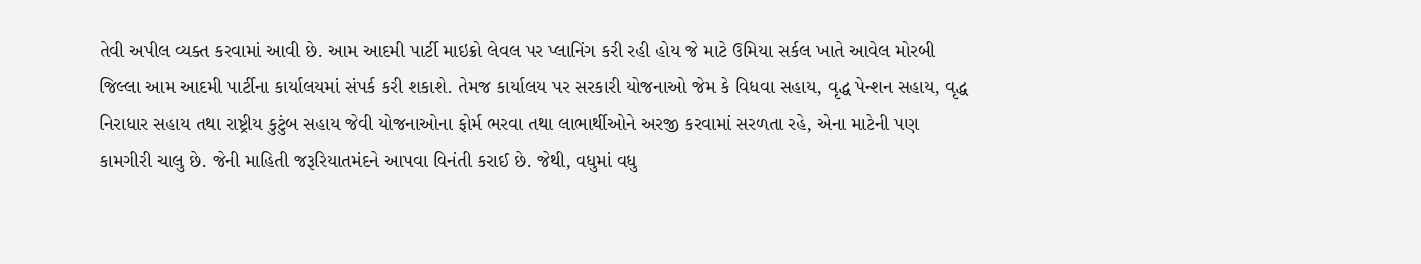તેવી અપીલ વ્યક્ત કરવામાં આવી છે. આમ આદમી પાર્ટી માઇક્રો લેવલ પર પ્લાનિંગ કરી રહી હોય જે માટે ઉમિયા સર્કલ ખાતે આવેલ મોરબી જિલ્લા આમ આદમી પાર્ટીના કાર્યાલયમાં સંપર્ક કરી શકાશે. તેમજ કાર્યાલય પર સરકારી યોજનાઓ જેમ કે વિધવા સહાય, વૃદ્ધ પેન્શન સહાય, વૃદ્ધ નિરાધાર સહાય તથા રાષ્ટ્રીય કુટુંબ સહાય જેવી યોજનાઓના ફોર્મ ભરવા તથા લાભાર્થીઓને અરજી કરવામાં સરળતા રહે, એના માટેની પણ કામગીરી ચાલુ છે. જેની માહિતી જરૂરિયાતમંદને આપવા વિનંતી કરાઈ છે. જેથી, વધુમાં વધુ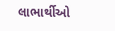લાભાર્થીઓ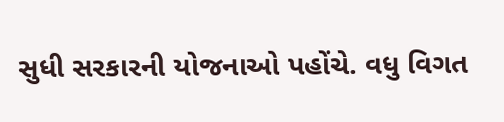સુધી સરકારની યોજનાઓ પહોંચે. વધુ વિગત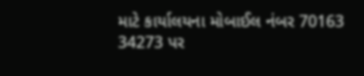માટે કાર્યાલયના મોબાઈલ નંબર 70163 34273 પર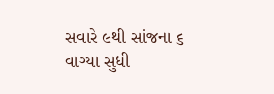સવારે ૯થી સાંજના ૬ વાગ્યા સુધી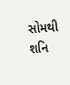સોમથી શનિ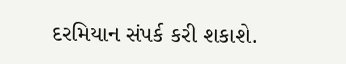દરમિયાન સંપર્ક કરી શકાશે.